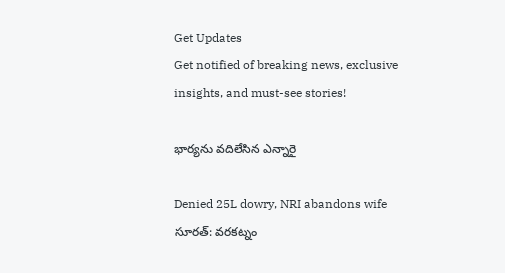Get Updates
Get notified of breaking news, exclusive insights, and must-see stories!

భార్యను వదిలేసిన ఎన్నారై

Denied 25L dowry, NRI abandons wife
సూరత్: వరకట్నం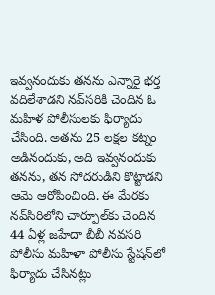ఇవ్వనందుకు తనను ఎన్నారై భర్త వదిలేశాడని నవ్‌సరికి చెందిన ఓ మహిళ పోలీసులకు ఫిర్యాదు చేసింది. అతను 25 లక్షల కట్నం అడినందుకు, అది ఇవ్వనందుకు తనను, తన సోదరుడిని కొట్టాడని ఆమె ఆరోపించింది. ఈ మేరకు నవ్‌సిరిలోని చార్పూల్‌కు చెందిన 44 ఏళ్ల జహేదా బీబీ నవసరి పోలీసు మహిళా పోలీసు స్టేషన్‌లో ఫిర్యాదు చేసినట్లు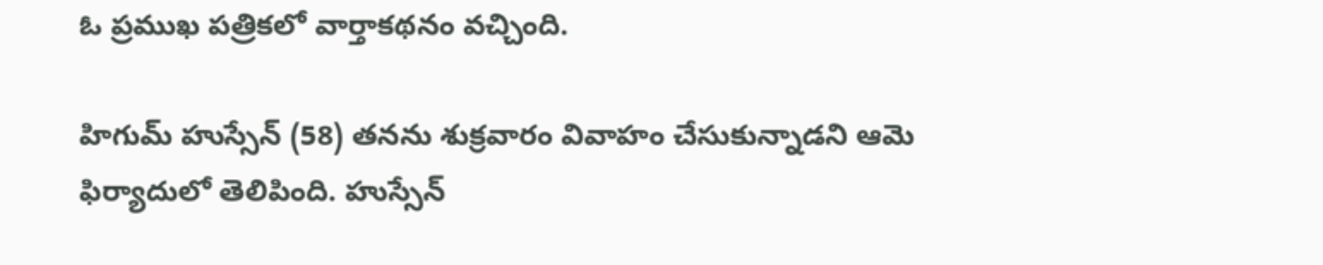ఓ ప్రముఖ పత్రికలో వార్తాకథనం వచ్చింది.

హిగుమ్ హుస్సేన్ (58) తనను శుక్రవారం వివాహం చేసుకున్నాడని ఆమె ఫిర్యాదులో తెలిపింది. హుస్సేన్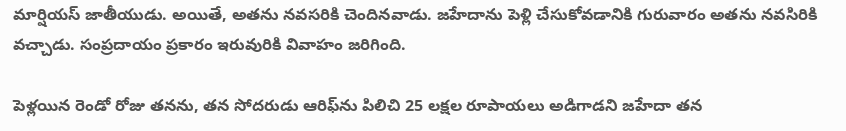మార్షియస్ జాతీయుడు. అయితే, అతను నవసరికి చెందినవాడు. జహేదాను పెళ్లి చేసుకోవడానికి గురువారం అతను నవసిరికి వచ్చాడు. సంప్రదాయం ప్రకారం ఇరువురికి వివాహం జరిగింది.

పెళ్లయిన రెండో రోజు తనను, తన సోదరుడు ఆరిఫ్‌ను పిలిచి 25 లక్షల రూపాయలు అడిగాడని జహేదా తన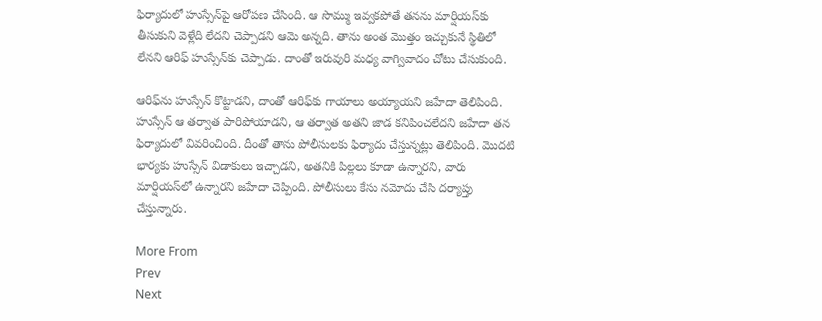ఫిర్యాదులో హుస్సేన్‌పై ఆరోపణ చేసింది. ఆ సొమ్ము ఇవ్వకపోతే తనను మార్షియస్‌కు తీసుకుని వెళ్లేది లేదని చెప్పాడని ఆమె అన్నది. తాను అంత మొత్తం ఇచ్చుకునే స్థితిలో లేనని ఆరిఫ్ హుస్సేన్‌కు చెప్పాడు. దాంతో ఇరువురి మధ్య వాగ్వివాదం చోటు చేసుకుంది.

ఆరిఫ్‌ను హుస్సేన్ కొట్టాడని, దాంతో ఆరిఫ్‌కు గాయాలు అయ్యాయని జహేదా తెలిపింది. హుస్సేన్ ఆ తర్వాత పారిపోయాడని, ఆ తర్వాత అతని జాడ కనిపించలేదని జహేదా తన ఫిర్యాదులో వివరించింది. దీంతో తాను పోలీసులకు ఫిర్యాదు చేస్తున్నట్లు తెలిపింది. మొదటి భార్యకు హుస్సేన్ విడాకులు ఇచ్చాడని, అతనికి పిల్లలు కూడా ఉన్నారని, వారు మార్షియస్‌లో ఉన్నారని జహేదా చెప్పింది. పోలీసులు కేసు నమోదు చేసి దర్యాప్తు చేస్తున్నారు.

More From
Prev
Next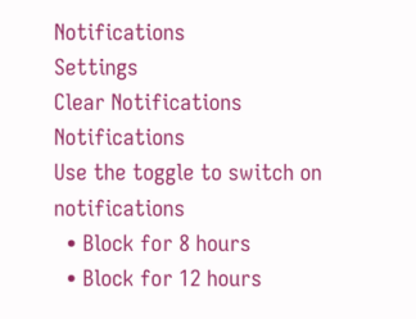Notifications
Settings
Clear Notifications
Notifications
Use the toggle to switch on notifications
  • Block for 8 hours
  • Block for 12 hours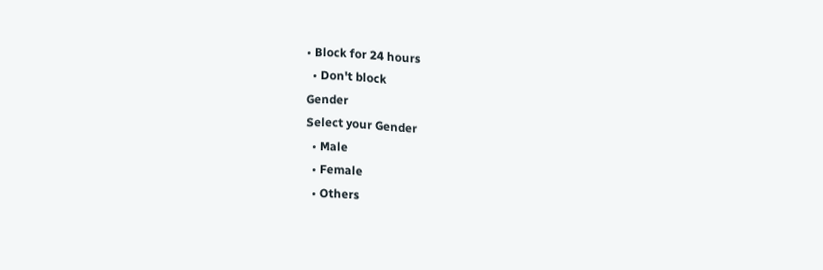• Block for 24 hours
  • Don't block
Gender
Select your Gender
  • Male
  • Female
  • Others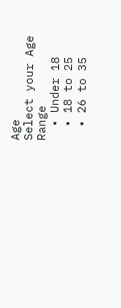Age
Select your Age Range
  • Under 18
  • 18 to 25
  • 26 to 35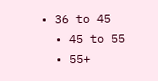• 36 to 45
  • 45 to 55
  • 55+